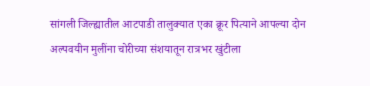सांगली जिल्ह्यातील आटपाडी तालुक्यात एका क्रूर पित्याने आपल्या दोन अल्पवयीन मुलींना चोरीच्या संशयातून रात्रभर खुंटीला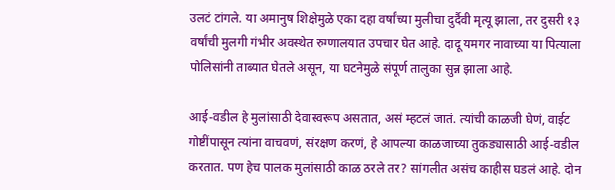उलटं टांगले. या अमानुष शिक्षेमुळे एका दहा वर्षांच्या मुलीचा दुर्दैवी मृत्यू झाला, तर दुसरी १३ वर्षांची मुलगी गंभीर अवस्थेत रुग्णालयात उपचार घेत आहे. दादू यमगर नावाच्या या पित्याला पोलिसांनी ताब्यात घेतले असून, या घटनेमुळे संपूर्ण तालुका सुन्न झाला आहे.

आई-वडील हे मुलांसाठी देवास्वरूप असतात, असं म्हटलं जातं. त्यांची काळजी घेणं, वाईट गोष्टींपासून त्यांना वाचवणं, संरक्षण करणं, हे आपल्या काळजाच्या तुकड्यासाठी आई-वडील करतात. पण हेच पालक मुलांसाठी काळ ठरले तर? सांगलीत असंच काहीस घडलं आहे. दोन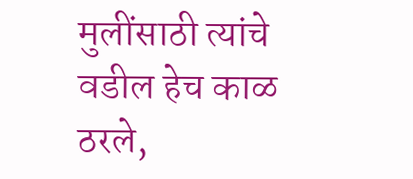मुलींसाठी त्यांचे वडील हेच काळ ठरले,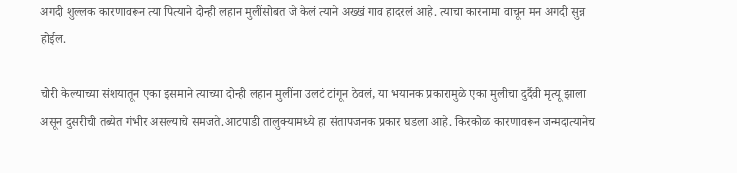अगदी शुल्लक कारणावरून त्या पित्याने दोन्ही लहान मुलींसोबत जे केलं त्याने अख्खं गाव हादरलं आहे. त्याचा कारनामा वाचून मन अगदी सुन्न होईल.

चोरी केल्याच्या संशयातून एका इसमाने त्याच्या दोन्ही लहान मुलींना उलटं टांगून ठेवलं, या भयानक प्रकारामुळे एका मुलीचा दुर्दैवी मृत्यू झाला असून दुसरीची तब्येत गंभीर असल्याचे समजते.आटपाडी तालुक्यामध्ये हा संतापजनक प्रकार घडला आहे. किरकोळ कारणावरून जन्मदात्यानेच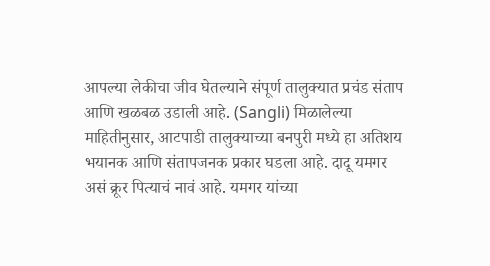आपल्या लेकीचा जीव घेतल्याने संपूर्ण तालुक्यात प्रचंड संताप आणि खळबळ उडाली आहे. (Sangli) मिळालेल्या माहितीनुसार, आटपाडी तालुक्याच्या बनपुरी मध्ये हा अतिशय भयानक आणि संतापजनक प्रकार घडला आहे. दादू यमगर असं क्रूर पित्याचं नावं आहे. यमगर यांच्या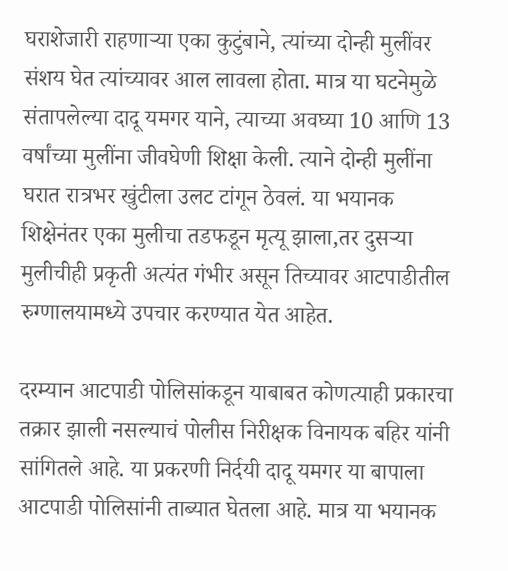घराशेजारी राहणाऱ्या एका कुटुंबाने, त्यांच्या दोन्ही मुलींवर संशय घेत त्यांच्यावर आल लावला होता. मात्र या घटनेमुळे संतापलेल्या दादू यमगर याने, त्याच्या अवघ्या 10 आणि 13 वर्षांच्या मुलींना जीवघेणी शिक्षा केली. त्याने दोन्ही मुलींना घरात रात्रभर खुंटीला उलट टांगून ठेवलं. या भयानक शिक्षेनंतर एका मुलीचा तडफडून मृत्यू झाला,तर दुसऱ्या मुलीचीही प्रकृती अत्यंत गंभीर असून तिच्यावर आटपाडीतील रुग्णालयामध्ये उपचार करण्यात येत आहेत.

दरम्यान आटपाडी पोलिसांकडून याबाबत कोणत्याही प्रकारचा तक्रार झाली नसल्याचं पोलीस निरीक्षक विनायक बहिर यांनी सांगितले आहे. या प्रकरणी निर्दयी दादू यमगर या बापाला आटपाडी पोलिसांनी ताब्यात घेतला आहे. मात्र या भयानक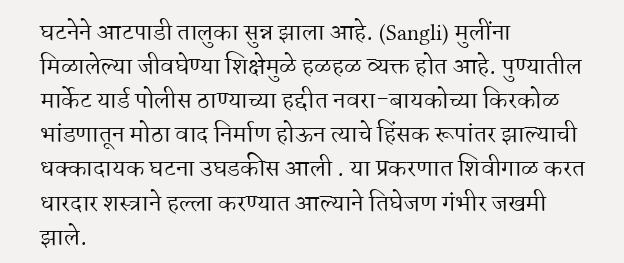घटनेने आटपाडी तालुका सुन्न झाला आहे. (Sangli) मुलींना मिळालेल्या जीवघेण्या शिक्षेमुळे हळहळ व्यक्त होत आहे. पुण्यातील मार्केट यार्ड पोलीस ठाण्याच्या हद्दीत नवरा-बायकोच्या किरकोळ भांडणातून मोठा वाद निर्माण होऊन त्याचे हिंसक रूपांतर झाल्याची धक्कादायक घटना उघडकीस आली . या प्रकरणात शिवीगाळ करत धारदार शस्त्राने हल्ला करण्यात आल्याने तिघेजण गंभीर जखमी झाले.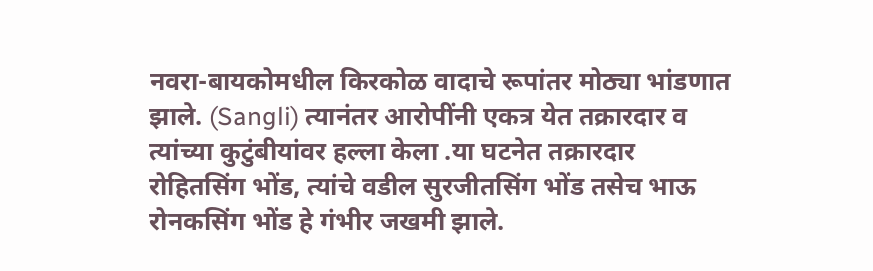नवरा-बायकोमधील किरकोळ वादाचे रूपांतर मोठ्या भांडणात झाले. (Sangli) त्यानंतर आरोपींनी एकत्र येत तक्रारदार व त्यांच्या कुटुंबीयांवर हल्ला केला .या घटनेत तक्रारदार रोहितसिंग भोंड, त्यांचे वडील सुरजीतसिंग भोंड तसेच भाऊ रोनकसिंग भोंड हे गंभीर जखमी झाले.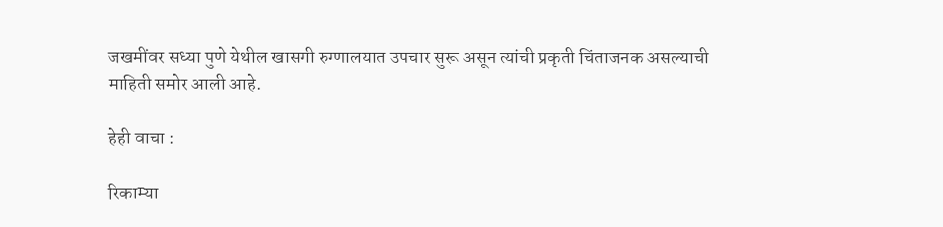जखमींवर सध्या पुणे येथील खासगी रुग्णालयात उपचार सुरू असून त्यांची प्रकृती चिंताजनक असल्याची माहिती समोर आली आहे.

हेही वाचा :

रिकाम्या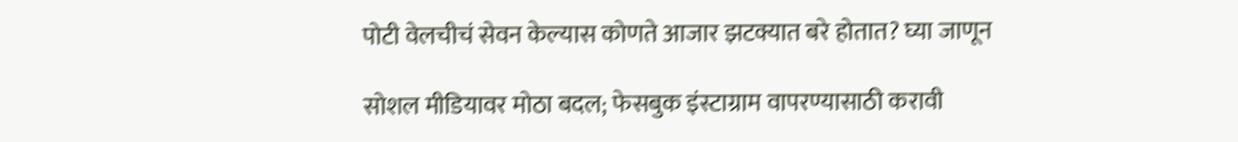पोटी वेलचीचं सेवन केल्यास कोणते आजार झटक्यात बरे होतात? घ्या जाणून

सोशल मीडियावर मोठा बदल; फेसबुक इंस्टाग्राम वापरण्यासाठी करावी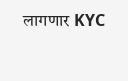लागणार KYC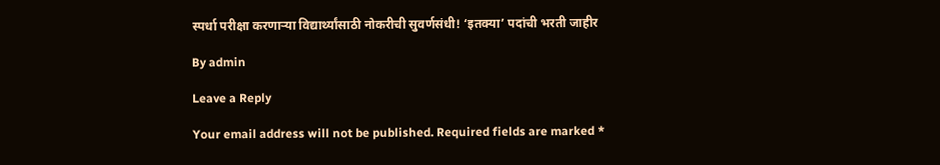स्पर्धा परीक्षा करणाऱ्या विद्यार्थ्यांसाठी नोकरीची सुवर्णसंधी! ‘इतक्या’ पदांची भरती जाहीर

By admin

Leave a Reply

Your email address will not be published. Required fields are marked *